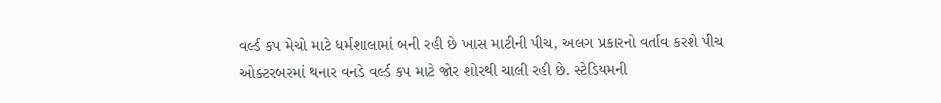વર્લ્ડ કપ મેચો માટે ધર્મશાલામાં બની રહી છે ખાસ માટીની પીચ, અલગ પ્રકારનો વર્તાવ કરશે પીચ
ઓક્ટરબરમાં થનાર વનડે વર્લ્ડ કપ માટે જોર શોરથી ચાલી રહી છે. સ્ટેડિયમની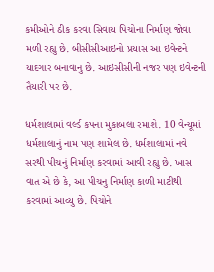કમીઓને ઠીક કરવા સિવાય પિચોના નિર્માણ જોવા મળી રહ્યુ છે. બીસીસીઆઇનો પ્રયાસ આ ઇવેન્ટને યાદગાર બનાવાનુ છે. આઇસીસીની નજર પણ ઇવેન્ટની તૈયારી પર છે.

ધર્મશાલામાં વર્લ્ડ કપના મુકાબલા રમાશે. 10 વેન્યૂમાં ધર્મશાલાનું નામ પણ શામેલ છે. ધર્મશાલામાં નવે સરથી પીચનું નિર્માણ કરવામાં આવી રહ્યુ છે. ખાસ વાત એ છે કે, આ પીચનુ નિર્માણ કાળી માટીથી કરવામાં આવ્યુ છે. પિચોને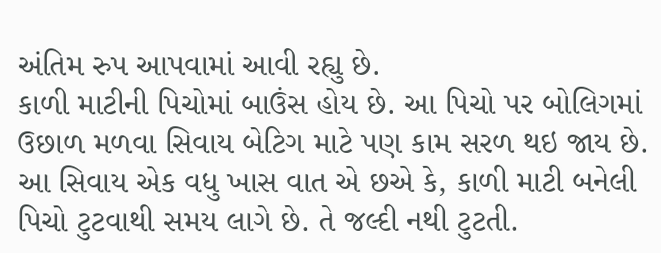અંતિમ રુપ આપવામાં આવી રહ્યુ છે.
કાળી માટીની પિચોમાં બાઉંસ હોય છે. આ પિચો પર બોલિગમાં ઉછાળ મળવા સિવાય બેટિગ માટે પણ કામ સરળ થઇ જાય છે. આ સિવાય એક વધુ ખાસ વાત એ છએ કે, કાળી માટી બનેલી પિચો ટુટવાથી સમય લાગે છે. તે જલ્દી નથી ટુટતી.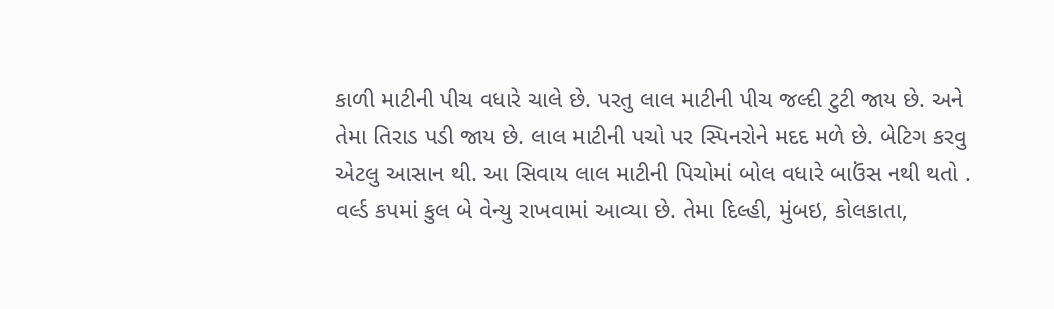કાળી માટીની પીચ વધારે ચાલે છે. પરતુ લાલ માટીની પીચ જલ્દી ટુટી જાય છે. અને તેમા તિરાડ પડી જાય છે. લાલ માટીની પચો પર સ્પિનરોને મદદ મળે છે. બેટિગ કરવુ એટલુ આસાન થી. આ સિવાય લાલ માટીની પિચોમાં બોલ વધારે બાઉંસ નથી થતો .
વર્લ્ડ કપમાં કુલ બે વેન્યુ રાખવામાં આવ્યા છે. તેમા દિલ્હી, મુંબઇ, કોલકાતા,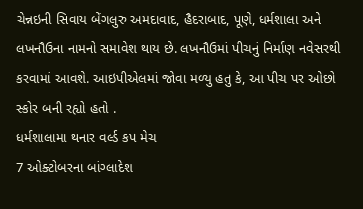ચેન્નઇની સિવાય બેંગલુરુ અમદાવાદ, હૈદરાબાદ, પૂણે, ધર્મશાલા અને લખનૌઉના નામનો સમાવેશ થાય છે. લખનૌઉમાં પીચનું નિર્માણ નવેસરથી કરવામાં આવશે. આઇપીએલમાં જોવા મળ્યુ હતુ કે, આ પીચ પર ઓછો સ્કોર બની રહ્યો હતો .
ધર્મશાલામા થનાર વર્લ્ડ કપ મેચ
7 ઓક્ટોબરના બાંગ્લાદેશ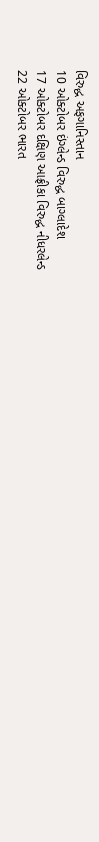વિરુદ્ધ અફગાનિસ્તાન
10 ઓક્ટોબર ઇંગ્લેન્ડ વિરુદ્ધ બાગ્લાદેશ
17 ઓક્ટોબર દક્ષિણ આફ્રીકા વિરુદ્ધ નીધરલેન્ડ
22 ઓક્ટોબર ભારત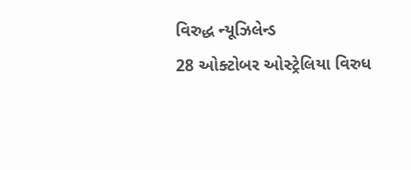વિરુદ્ધ ન્યૂઝિલેન્ડ
28 ઓક્ટોબર ઓસ્ટ્રેલિયા વિરુધ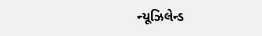ન્યૂઝિલેન્ડ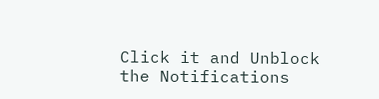Click it and Unblock the Notifications